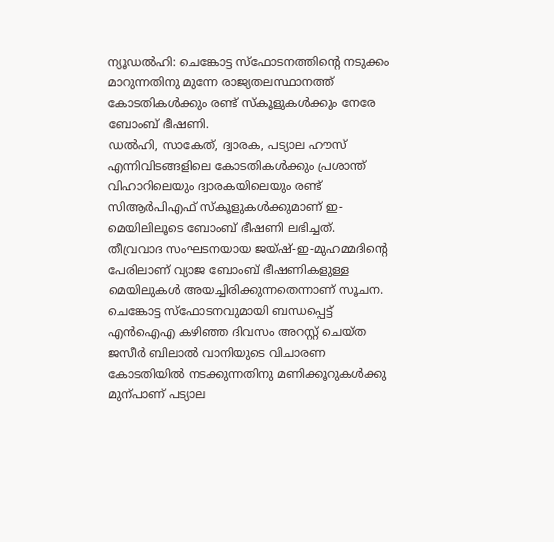ന്യൂഡൽഹി: ചെങ്കോട്ട സ്ഫോടനത്തിന്റെ നടുക്കം മാറുന്നതിനു മുന്നേ രാജ്യതലസ്ഥാനത്ത് കോടതികൾക്കും രണ്ട് സ്കൂളുകൾക്കും നേരേ ബോംബ് ഭീഷണി.
ഡൽഹി, സാകേത്, ദ്വാരക, പട്യാല ഹൗസ് എന്നിവിടങ്ങളിലെ കോടതികൾക്കും പ്രശാന്ത് വിഹാറിലെയും ദ്വാരകയിലെയും രണ്ട് സിആർപിഎഫ് സ്കൂളുകൾക്കുമാണ് ഇ-മെയിലിലൂടെ ബോംബ് ഭീഷണി ലഭിച്ചത്.
തീവ്രവാദ സംഘടനയായ ജയ്ഷ്-ഇ-മുഹമ്മദിന്റെ പേരിലാണ് വ്യാജ ബോംബ് ഭീഷണികളുള്ള മെയിലുകൾ അയച്ചിരിക്കുന്നതെന്നാണ് സൂചന.
ചെങ്കോട്ട സ്ഫോടനവുമായി ബന്ധപ്പെട്ട് എൻഐഎ കഴിഞ്ഞ ദിവസം അറസ്റ്റ് ചെയ്ത ജസീർ ബിലാൽ വാനിയുടെ വിചാരണ കോടതിയിൽ നടക്കുന്നതിനു മണിക്കൂറുകൾക്കു മുന്പാണ് പട്യാല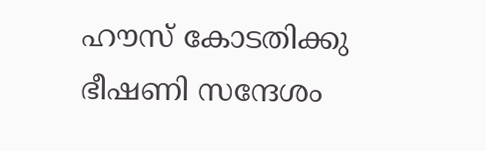ഹൗസ് കോടതിക്കു ഭീഷണി സന്ദേശം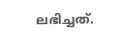ലഭിച്ചത്.